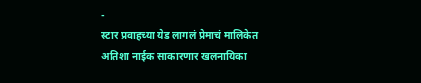-
स्टार प्रवाहच्या येड लागलं प्रेमाचं मालिकेत अतिशा नाईक साकारणार खलनायिका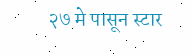२७ मे पासून स्टार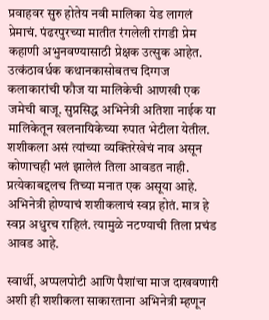प्रवाहवर सुरु होतेय नवी मालिका येड लागलं प्रेमाचं. पंढरपुरच्या मातीत रंगलेली रांगडी प्रेम कहाणी अभुनवण्यासाठी प्रेक्षक उत्सुक आहेत. उत्कंठावर्धक कथानकासोबतच दिग्गज कलाकारांची फौज या मालिकेची आणखी एक जमेची बाजू. सुप्रसिद्ध अभिनेत्री अतिशा नाईक या मालिकेतून खलनायिकेच्या रुपात भेटीला येतील. शशीकला असं त्यांच्या व्यक्तिरेखेचं नाव असून कोणाचही भलं झालेलं तिला आवडत नाही. प्रत्येकाबद्दलच तिच्या मनात एक असूया आहे. अभिनेत्री होण्याचं शशीकलाचं स्वप्न होतं. मात्र हे स्वप्न अधुरच राहिलं. त्यामुळे नटण्याची तिला प्रचंड आवड आहे.

स्वार्थी, अप्पलपोटी आणि पैशांचा माज दाखवणारी अशी ही शशीकला साकारताना अभिनेत्री म्हणून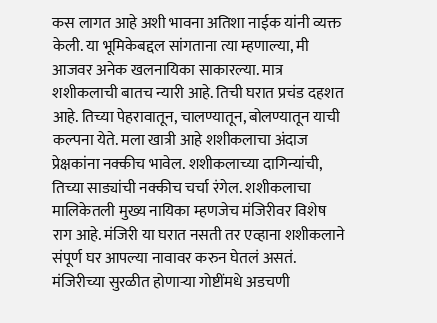कस लागत आहे अशी भावना अतिशा नाईक यांनी व्यक्त केली. या भूमिकेबद्दल सांगताना त्या म्हणाल्या, मी आजवर अनेक खलनायिका साकारल्या. मात्र शशीकलाची बातच न्यारी आहे. तिची घरात प्रचंड दहशत आहे. तिच्या पेहरावातून, चालण्यातून, बोलण्यातून याची कल्पना येते. मला खात्री आहे शशीकलाचा अंदाज प्रेक्षकांना नक्कीच भावेल. शशीकलाच्या दागिन्यांची, तिच्या साड्यांची नक्कीच चर्चा रंगेल. शशीकलाचा मालिकेतली मुख्य नायिका म्हणजेच मंजिरीवर विशेष राग आहे. मंजिरी या घरात नसती तर एव्हाना शशीकलाने संपूर्ण घर आपल्या नावावर करुन घेतलं असतं. मंजिरीच्या सुरळीत होणाऱ्या गोष्टींमधे अडचणी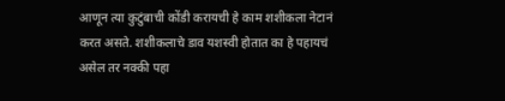आणून त्या कुटुंबाची कोंडी करायची हे काम शशीकला नेटानं करत असते. शशीकलाचे डाव यशस्वी होतात का हे पहायचं असेल तर नक्की पहा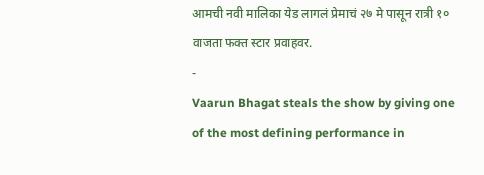आमची नवी मालिका येड लागलं प्रेमाचं २७ मे पासून रात्री १० वाजता फक्त स्टार प्रवाहवर.
-
Vaarun Bhagat steals the show by giving one of the most defining performance in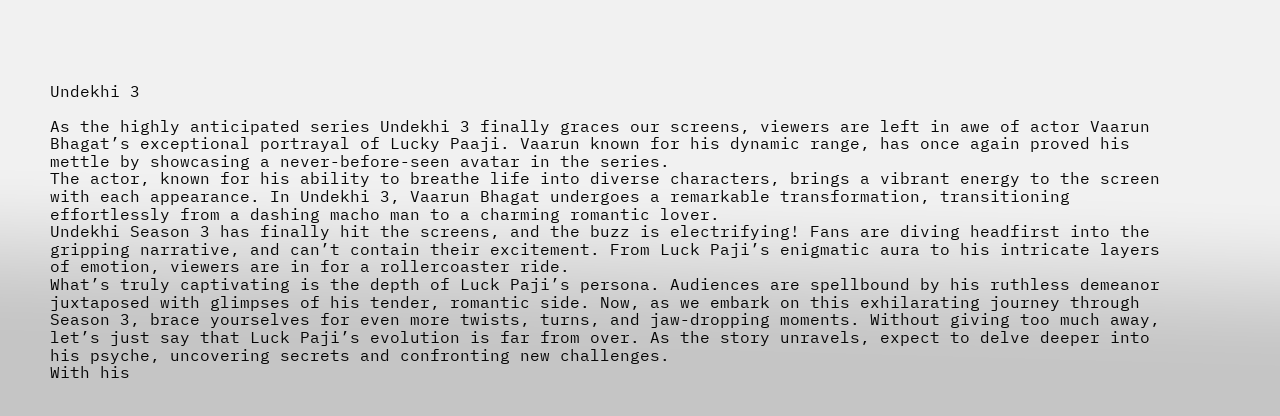Undekhi 3

As the highly anticipated series Undekhi 3 finally graces our screens, viewers are left in awe of actor Vaarun Bhagat’s exceptional portrayal of Lucky Paaji. Vaarun known for his dynamic range, has once again proved his mettle by showcasing a never-before-seen avatar in the series.
The actor, known for his ability to breathe life into diverse characters, brings a vibrant energy to the screen with each appearance. In Undekhi 3, Vaarun Bhagat undergoes a remarkable transformation, transitioning effortlessly from a dashing macho man to a charming romantic lover.
Undekhi Season 3 has finally hit the screens, and the buzz is electrifying! Fans are diving headfirst into the gripping narrative, and can’t contain their excitement. From Luck Paji’s enigmatic aura to his intricate layers of emotion, viewers are in for a rollercoaster ride.
What’s truly captivating is the depth of Luck Paji’s persona. Audiences are spellbound by his ruthless demeanor juxtaposed with glimpses of his tender, romantic side. Now, as we embark on this exhilarating journey through Season 3, brace yourselves for even more twists, turns, and jaw-dropping moments. Without giving too much away, let’s just say that Luck Paji’s evolution is far from over. As the story unravels, expect to delve deeper into his psyche, uncovering secrets and confronting new challenges.
With his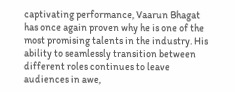captivating performance, Vaarun Bhagat has once again proven why he is one of the most promising talents in the industry. His ability to seamlessly transition between different roles continues to leave audiences in awe,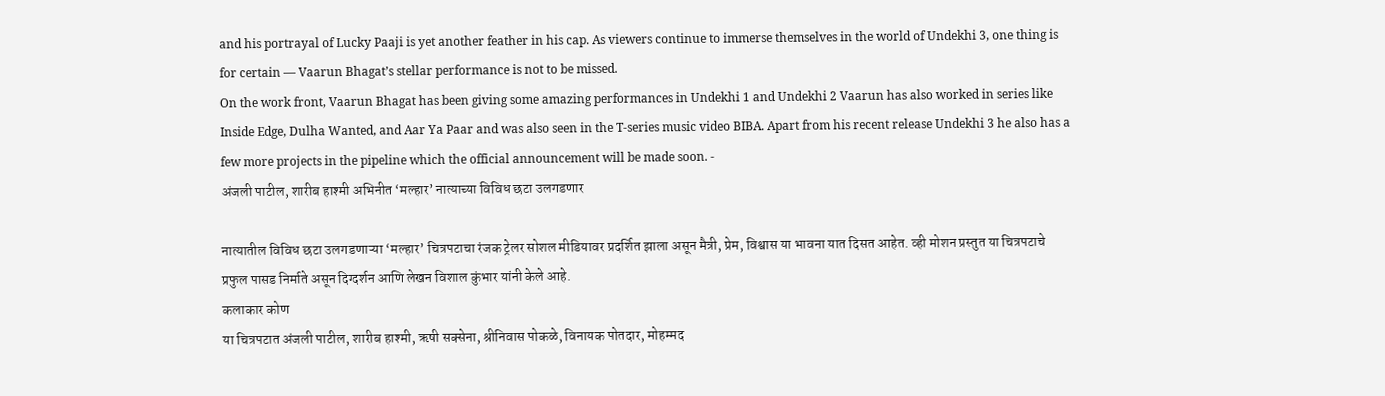and his portrayal of Lucky Paaji is yet another feather in his cap. As viewers continue to immerse themselves in the world of Undekhi 3, one thing is for certain — Vaarun Bhagat’s stellar performance is not to be missed.
On the work front, Vaarun Bhagat has been giving some amazing performances in Undekhi 1 and Undekhi 2 Vaarun has also worked in series like Inside Edge, Dulha Wanted, and Aar Ya Paar and was also seen in the T-series music video BIBA. Apart from his recent release Undekhi 3 he also has a few more projects in the pipeline which the official announcement will be made soon. -
अंजली पाटील, शारीब हाश्मी अभिनीत ‘मल्हार’ नात्याच्या विविध छटा उलगडणार

नात्यातील विविध छटा उलगडणाऱ्या ‘मल्हार’ चित्रपटाचा रंजक ट्रेलर सोशल मीडियावर प्रदर्शित झाला असून मैत्री, प्रेम, विश्वास या भावना यात दिसत आहेत. व्ही मोशन प्रस्तुत या चित्रपटाचे प्रफुल पासड निर्माते असून दिग्दर्शन आणि लेखन विशाल कुंभार यांनी केले आहे.
कलाकार कोण
या चित्रपटात अंजली पाटील, शारीब हाश्मी, ऋषी सक्सेना, श्रीनिवास पोकळे, विनायक पोतदार, मोहम्मद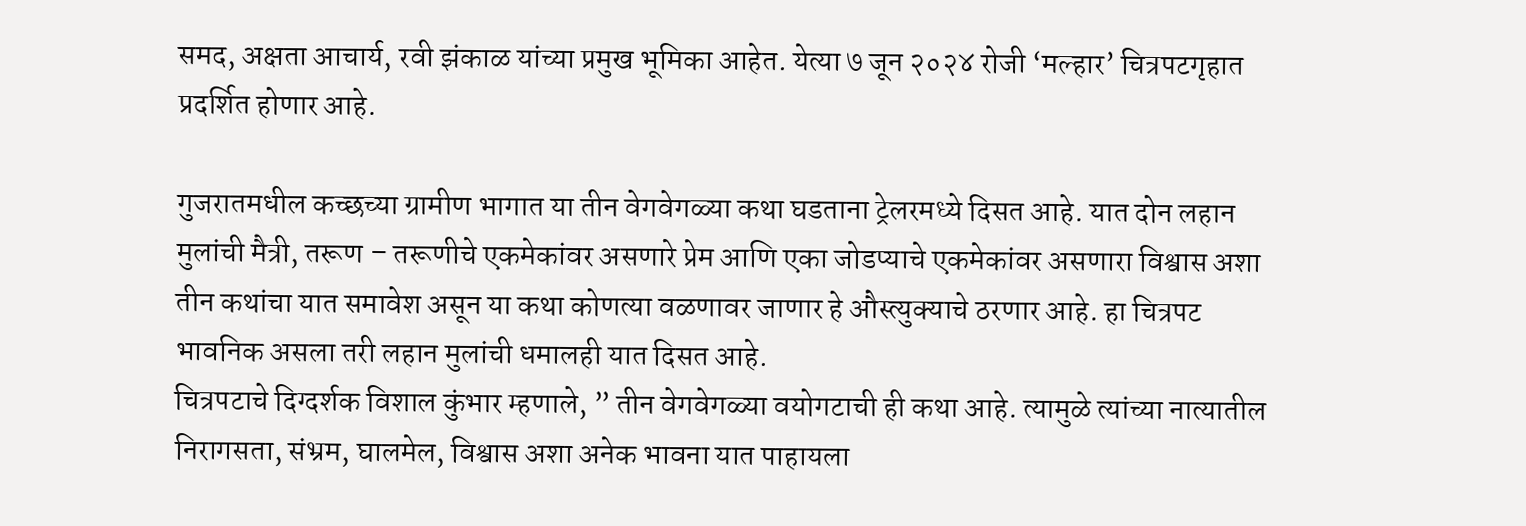समद, अक्षता आचार्य, रवी झंकाळ यांच्या प्रमुख भूमिका आहेत. येत्या ७ जून २०२४ रोजी ‘मल्हार’ चित्रपटगृहात प्रदर्शित होणार आहे.

गुजरातमधील कच्छच्या ग्रामीण भागात या तीन वेगवेगळ्या कथा घडताना ट्रेलरमध्ये दिसत आहे. यात दोन लहान मुलांची मैत्री, तरूण – तरूणीचे एकमेकांवर असणारे प्रेम आणि एका जोडप्याचे एकमेकांवर असणारा विश्वास अशा तीन कथांचा यात समावेश असून या कथा कोणत्या वळणावर जाणार हे औस्त्युक्याचे ठरणार आहे. हा चित्रपट भावनिक असला तरी लहान मुलांची धमालही यात दिसत आहे.
चित्रपटाचे दिग्दर्शक विशाल कुंभार म्हणाले, ” तीन वेगवेगळ्या वयोगटाची ही कथा आहे. त्यामुळे त्यांच्या नात्यातील निरागसता, संभ्रम, घालमेल, विश्वास अशा अनेक भावना यात पाहायला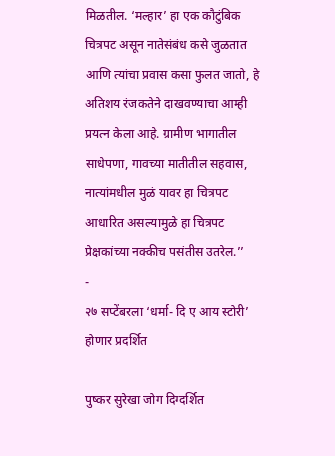मिळतील. ‘मल्हार’ हा एक कौटुंबिक चित्रपट असून नातेसंबंध कसे जुळतात आणि त्यांचा प्रवास कसा फुलत जातो, हे अतिशय रंजकतेने दाखवण्याचा आम्ही प्रयत्न केला आहे. ग्रामीण भागातील साधेपणा, गावच्या मातीतील सहवास, नात्यांमधील मुळं यावर हा चित्रपट आधारित असल्यामुळे हा चित्रपट प्रेक्षकांच्या नक्कीच पसंतीस उतरेल.’’
-
२७ सप्टेंबरला ‘धर्मा- दि ए आय स्टोरी’ होणार प्रदर्शित

पुष्कर सुरेखा जोग दिग्दर्शित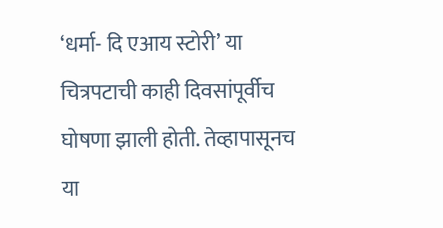‘धर्मा- दि एआय स्टोरी’ या चित्रपटाची काही दिवसांपूर्वीच घोषणा झाली होती. तेव्हापासूनच या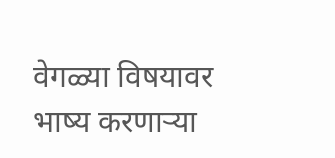वेगळ्या विषयावर भाष्य करणाऱ्या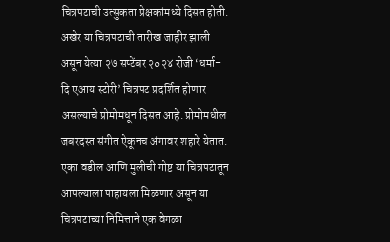चित्रपटाची उत्सुकता प्रेक्षकांमध्ये दिसत होती. अखेर या चित्रपटाची तारीख जाहीर झाली असून येत्या २७ सप्टेंबर २०२४ रोजी ‘धर्मा- दि एआय स्टोरी’ चित्रपट प्रदर्शित होणार असल्याचे प्रोमोमधून दिसत आहे. प्रोमोमधील जबरदस्त संगीत ऐकूनच अंगावर शहारे येतात. एका वडील आणि मुलीची गोष्ट या चित्रपटातून आपल्याला पाहायला मिळणार असून या चित्रपटाच्या निमित्ताने एक वेगळा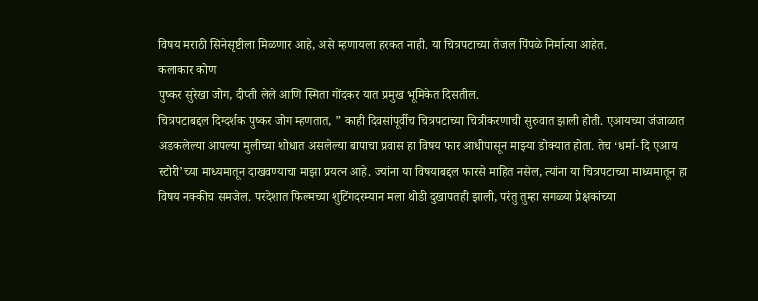विषय मराठी सिनेसृष्टीला मिळणार आहे, असे म्हणायला हरकत नाही. या चित्रपटाच्या तेजल पिंपळे निर्मात्या आहेत.
कलाकार कोण
पुष्कर सुरेखा जोग, दीप्ती लेले आणि स्मिता गोंदकर यात प्रमुख भूमिकेत दिसतील.
चित्रपटाबद्दल दिग्दर्शक पुष्कर जोग म्हणतात, ” काही दिवसांपूर्वीच चित्रपटाच्या चित्रीकरणाची सुरुवात झाली होती. एआयच्या जंजाळात अडकलेल्या आपल्या मुलीच्या शोधात असलेल्या बापाचा प्रवास हा विषय फार आधीपासून माझ्या डोक्यात होता. तेच ‘धर्मा- दि एआय स्टोरी’च्या माध्यमातून दाखवण्याचा माझा प्रयत्न आहे. ज्यांना या विषयाबद्दल फारसे माहित नसेल, त्यांना या चित्रपटाच्या माध्यमातून हा विषय नक्कीच समजेल. परदेशात फिल्मच्या शुटिंगदरम्यान मला थोडी दुखापतही झाली, परंतु तुम्हा सगळ्या प्रेक्षकांच्या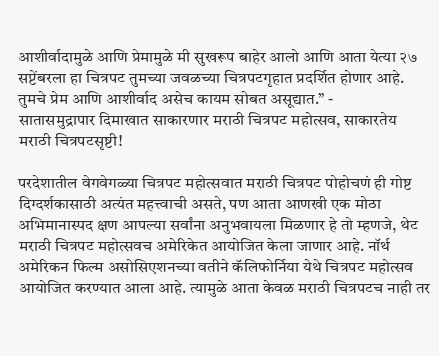आशीर्वादामुळे आणि प्रेमामुळे मी सुखरूप बाहेर आलो आणि आता येत्या २७ सप्टेंबरला हा चित्रपट तुमच्या जवळच्या चित्रपटगृहात प्रदर्शित होणार आहे. तुमचे प्रेम आणि आशीर्वाद असेच कायम सोबत असूद्यात.” -
सातासमुद्रापार दिमाखात साकारणार मराठी चित्रपट महोत्सव, साकारतेय मराठी चित्रपटसृष्टी!

परदेशातील वेगवेगळ्या चित्रपट महोत्सवात मराठी चित्रपट पोहोचणं ही गोष्ट दिग्दर्शकासाठी अत्यंत महत्त्वाची असते, पण आता आणखी एक मोठा अभिमानास्पद क्षण आपल्या सर्वांना अनुभवायला मिळणार हे तो म्हणजे, थेट मराठी चित्रपट महोत्सवच अमेरिकेत आयोजित केला जाणार आहे. नॉर्थ अमेरिकन फिल्म असोसिएशनच्या वतीने कॅलिफोर्निया येथे चित्रपट महोत्सव आयोजित करण्यात आला आहे. त्यामुळे आता केवळ मराठी चित्रपटच नाही तर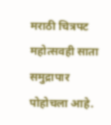मराठी चित्रपट महोत्सवही साता समुद्रापार पोहोचला आहे.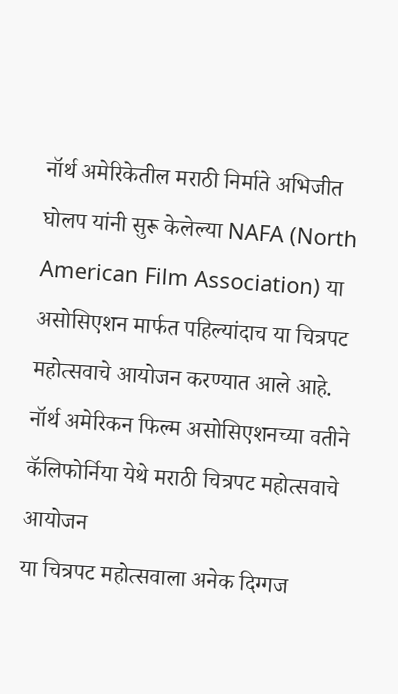नॉर्थ अमेरिकेतील मराठी निर्माते अभिजीत घोलप यांनी सुरू केलेल्या NAFA (North American Film Association) या असोसिएशन मार्फत पहिल्यांदाच या चित्रपट महोत्सवाचे आयोजन करण्यात आले आहे.
नॉर्थ अमेरिकन फिल्म असोसिएशनच्या वतीने कॅलिफोर्निया येथे मराठी चित्रपट महोत्सवाचे आयोजन
या चित्रपट महोत्सवाला अनेक दिग्गज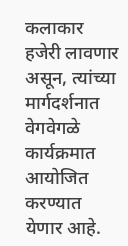कलाकार हजेरी लावणार असून, त्यांच्या मार्गदर्शनात वेगवेगळे कार्यक्रमात आयोजित करण्यात येणार आहे.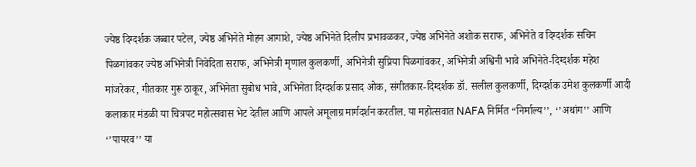ज्येष्ठ दिग्दर्शक जब्बार पटेल, ज्येष्ठ अभिनेते मोहन आगाशे, ज्येष्ठ अभिनेते दिलीप प्रभावळकर, ज्येष्ठ अभिनेते अशोक सराफ, अभिनेते व दिग्दर्शक सचिन पिळगांवकर ज्येष्ठ अभिनेत्री निवेदिता सराफ, अभिनेत्री मृणाल कुलकर्णी, अभिनेत्री सुप्रिया पिळगांवकर, अभिनेत्री अश्विनी भावे अभिनेते-दिग्दर्शक महेश मांजरेकर, गीतकार गुरू ठाकूर, अभिनेता सुबोध भावे, अभिनेता दिग्दर्शक प्रसाद ओक, संगीतकार-दिग्दर्शक डॉ. सलील कुलकर्णी, दिग्दर्शक उमेश कुलकर्णी आदी कलाकार मंडळी या चित्रपट महोत्सवास भेट देतील आणि आपले अमूलाग्र मार्गदर्शन करतील. या महोत्सवात NAFA निर्मित “निर्माल्य’’, ‘’अथांग’’ आणि ‘’पायरव’’ या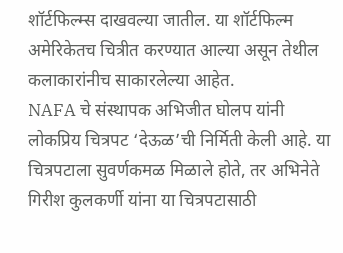शॉर्टफिल्म्स दाखवल्या जातील. या शॉर्टफिल्म अमेरिकेतच चित्रीत करण्यात आल्या असून तेथील कलाकारांनीच साकारलेल्या आहेत.
NAFA चे संस्थापक अभिजीत घोलप यांनी लोकप्रिय चित्रपट ‘देऊळ’ची निर्मिती केली आहे. या चित्रपटाला सुवर्णकमळ मिळाले होते, तर अभिनेते गिरीश कुलकर्णी यांना या चित्रपटासाठी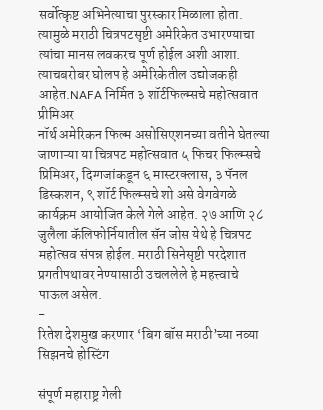सर्वोत्कृष्ट अभिनेत्याचा पुरस्कार मिळाला होता. त्यामुळे मराठी चित्रपटसृष्टी अमेरिकेत उभारण्याचा त्यांचा मानस लवकरच पूर्ण होईल अशी आशा. त्याचबरोबर घोलप हे अमेरिकेतील उद्योजकही आहेत.NAFA निर्मित ३ शॉर्टफिल्म्सचे महोत्सवात प्रीमिअर
नॉर्थ अमेरिकन फिल्म असोसिएशनच्या वतीने घेतल्या जाणाऱ्या या चित्रपट महोत्सवात ५ फिचर फिल्म्सचे प्रिमिअर, दिग्गजांकडून ६ मास्टरक्लास, ३ पॅनल डिस्कशन, ९ शॉर्ट फिल्म्सचे शो असे वेगवेगळे कार्यक्रम आयोजित केले गेले आहेत. २७ आणि २८ जुलैला कॅलिफोर्नियातील सॅन जोस येथे हे चित्रपट महोत्सव संपन्न होईल. मराठी सिनेसृष्टी परदेशात प्रगतीपथावर नेण्यासाठी उचललेले हे महत्त्वाचे पाऊल असेल.
-
रितेश देशमुख करणार ‘बिग बॉस मराठी’च्या नव्या सिझनचे होस्टिंग

संपूर्ण महाराष्ट्र गेली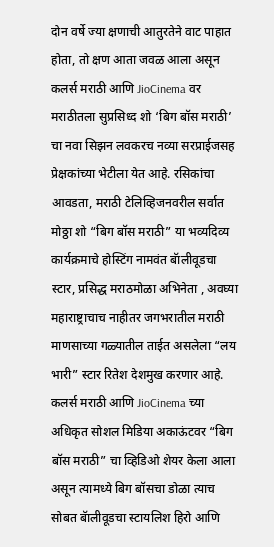दोन वर्षे ज्या क्षणाची आतुरतेने वाट पाहात होता, तो क्षण आता जवळ आला असून कलर्स मराठी आणि JioCinema वर मराठीतला सुप्रसिध्द शो ‘बिग बॉस मराठी’ चा नवा सिझन लवकरच नव्या सरप्राईजसह प्रेक्षकांच्या भेटीला येत आहे. रसिकांचा आवडता, मराठी टेलिव्हिजनवरील सर्वात मोठ्ठा शो “बिग बॉस मराठी” या भव्यदिव्य कार्यक्रमाचे होस्टिंग नामवंत बॅालीवूडचा स्टार, प्रसिद्ध मराठमोळा अभिनेता , अवघ्या महाराष्ट्राचाच नाहीतर जगभरातील मराठी माणसाच्या गळ्यातील ताईत असलेला “लय भारी” स्टार रितेश देशमुख करणार आहे. कलर्स मराठी आणि JioCinema च्या अधिकृत सोशल मिडिया अकाऊंटवर “बिग बॉस मराठी” चा व्हिडिओ शेयर केला आला असून त्यामध्ये बिग बॉसचा डोळा त्याच सोबत बॅालीवूडचा स्टायलिश हिरो आणि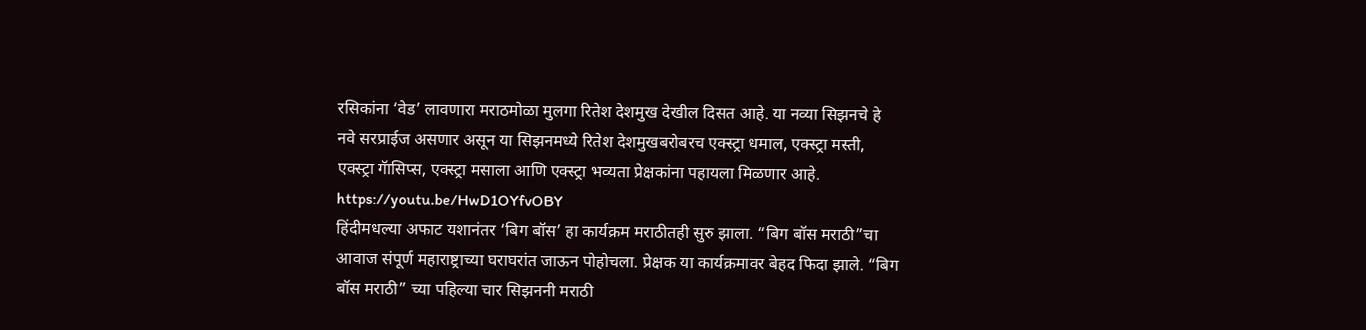रसिकांना ‘वेड’ लावणारा मराठमोळा मुलगा रितेश देशमुख देखील दिसत आहे. या नव्या सिझनचे हे नवे सरप्राईज असणार असून या सिझनमध्ये रितेश देशमुखबरोबरच एक्स्ट्रा धमाल, एक्स्ट्रा मस्ती, एक्स्ट्रा गॅासिप्स, एक्स्ट्रा मसाला आणि एक्स्ट्रा भव्यता प्रेक्षकांना पहायला मिळणार आहे.
https://youtu.be/HwD1OYfvOBY
हिंदीमधल्या अफाट यशानंतर ‘बिग बॉस’ हा कार्यक्रम मराठीतही सुरु झाला. “बिग बॉस मराठी”चा आवाज संपूर्ण महाराष्ट्राच्या घराघरांत जाऊन पोहोचला. प्रेक्षक या कार्यक्रमावर बेहद फिदा झाले. “बिग बॉस मराठी” च्या पहिल्या चार सिझननी मराठी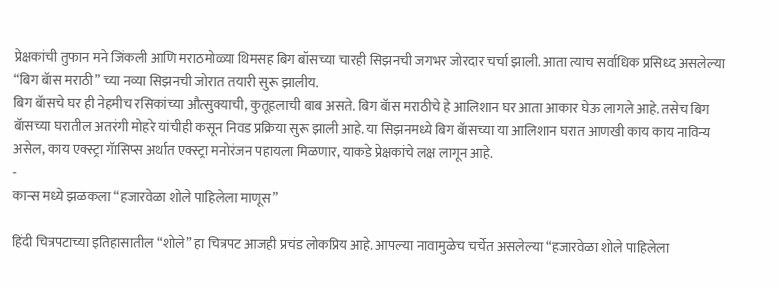प्रेक्षकांची तुफान मने जिंकली आणि मराठमोळ्या थिमसह बिग बॉसच्या चारही सिझनची जगभर जोरदार चर्चा झाली. आता त्याच सर्वाधिक प्रसिध्द असलेल्या “बिग बॅास मराठी” च्या नव्या सिझनची जोरात तयारी सुरू झालीय.
बिग बॅासचे घर ही नेहमीच रसिकांच्या औत्सुक्याची, कुतूहलाची बाब असते. बिग बॅास मराठीचे हे आलिशान घर आता आकार घेऊ लागले आहे. तसेच बिग बॅासच्या घरातील अतरंगी मोहरे यांचीही कसून निवड प्रक्रिया सुरू झाली आहे. या सिझनमध्ये बिग बॅासच्या या आलिशान घरात आणखी काय काय नाविन्य असेल, काय एक्स्ट्रा गॅासिप्स अर्थात एक्स्ट्रा मनोरंजन पहायला मिळणार, याकडे प्रेक्षकांचे लक्ष लागून आहे.
-
कान्स मध्ये झळकला “हजारवेळा शोले पाहिलेला माणूस”

हिंदी चित्रपटाच्या इतिहासातील “शोले” हा चित्रपट आजही प्रचंड लोकप्रिय आहे. आपल्या नावामुळेच चर्चेत असलेल्या “हजारवेळा शोले पाहिलेला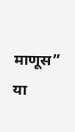माणूस” या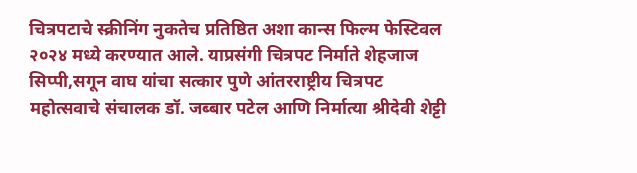चित्रपटाचे स्क्रीनिंग नुकतेच प्रतिष्ठित अशा कान्स फिल्म फेस्टिवल २०२४ मध्ये करण्यात आले. याप्रसंगी चित्रपट निर्माते शेहजाज सिप्पी,सगून वाघ यांचा सत्कार पुणे आंतरराष्ट्रीय चित्रपट महोत्सवाचे संचालक डॉ. जब्बार पटेल आणि निर्मात्या श्रीदेवी शेट्टी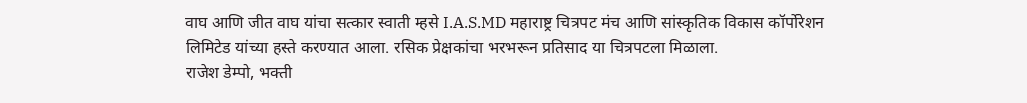वाघ आणि जीत वाघ यांचा सत्कार स्वाती म्हसे I.A.S.MD महाराष्ट्र चित्रपट मंच आणि सांस्कृतिक विकास कॉर्पोरेशन लिमिटेड यांच्या हस्ते करण्यात आला. रसिक प्रेक्षकांचा भरभरून प्रतिसाद या चित्रपटला मिळाला.
राजेश डेम्पो, भक्ती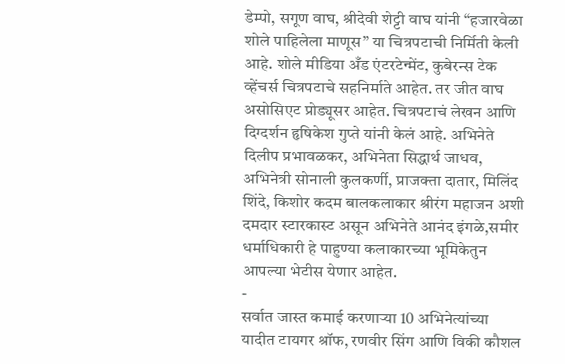डेम्पो, सगूण वाघ, श्रीदेवी शेट्टी वाघ यांनी “हजारवेळा शोले पाहिलेला माणूस” या चित्रपटाची निर्मिती केली आहे. शोले मीडिया अँड एंटरटेन्मेंट, कुबेरन्स टेक व्हेंचर्स चित्रपटाचे सहनिर्माते आहेत. तर जीत वाघ असोसिएट प्रोड्यूसर आहेत. चित्रपटाचं लेखन आणि दिग्दर्शन हृषिकेश गुप्ते यांनी केलं आहे. अभिनेते दिलीप प्रभावळकर, अभिनेता सिद्धार्थ जाधव, अभिनेत्री सोनाली कुलकर्णी, प्राजक्ता दातार, मिलिंद शिंदे, किशोर कदम बालकलाकार श्रीरंग महाजन अशी दमदार स्टारकास्ट असून अभिनेते आनंद इंगळे,समीर धर्माधिकारी हे पाहुण्या कलाकारच्या भूमिकेतुन आपल्या भेटीस येणार आहेत.
-
सर्वात जास्त कमाई करणाऱ्या 10 अभिनेत्यांच्या यादीत टायगर श्रॉफ, रणवीर सिंग आणि विकी कौशल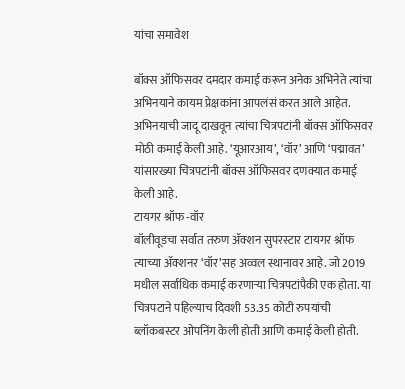यांचा समावेश

बॉक्स ऑफिसवर दमदार कमाई करून अनेक अभिनेते त्यांचा अभिनयाने कायम प्रेक्षकांना आपलंसं करत आले आहेत. अभिनयाची जादू दाखवून त्यांचा चित्रपटांनी बॉक्स ऑफिसवर मोठी कमाई केली आहे. ‘यूआरआय’, ‘वॉर’ आणि ‘पद्मावत’ यांसारख्या चित्रपटांनी बॉक्स ऑफिसवर दणक्यात कमाई केली आहे.
टायगर श्रॉफ -वॉर
बॉलीवूडचा सर्वात तरुण ॲक्शन सुपरस्टार टायगर श्रॉफ त्याच्या ॲक्शनर ‘वॉर’सह अव्वल स्थानावर आहे. जो 2019 मधील सर्वाधिक कमाई करणाऱ्या चित्रपटांपैकी एक होता. या चित्रपटाने पहिल्याच दिवशी 53.35 कोटी रुपयांची ब्लॉकबस्टर ओपनिंग केली होती आणि कमाई केली होती.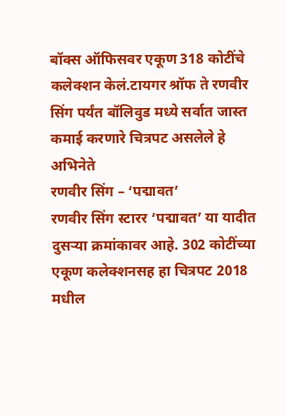बॉक्स ऑफिसवर एकूण 318 कोटींचे कलेक्शन केलं.टायगर श्रॉफ ते रणवीर सिंग पर्यंत बॉलिवुड मध्ये सर्वात जास्त कमाई करणारे चित्रपट असलेले हे अभिनेते
रणवीर सिंग – ‘पद्मावत’
रणवीर सिंग स्टारर ‘पद्मावत’ या यादीत दुसऱ्या क्रमांकावर आहे. 302 कोटींच्या एकूण कलेक्शनसह हा चित्रपट 2018 मधील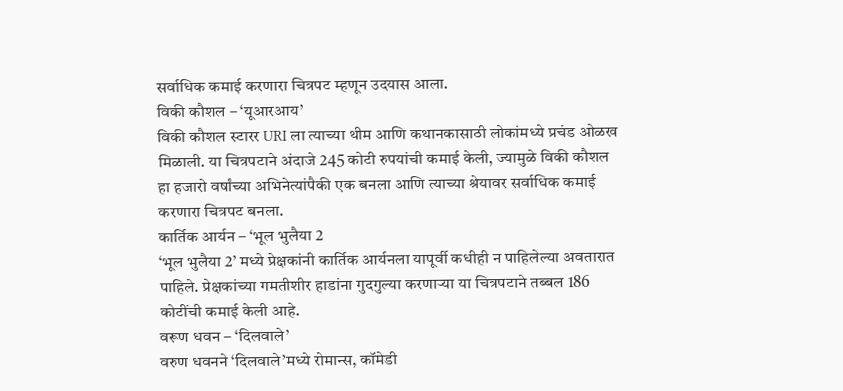सर्वाधिक कमाई करणारा चित्रपट म्हणून उदयास आला.
विकी कौशल – ‘यूआरआय’
विकी कौशल स्टारर URI ला त्याच्या थीम आणि कथानकासाठी लोकांमध्ये प्रचंड ओळख मिळाली. या चित्रपटाने अंदाजे 245 कोटी रुपयांची कमाई केली, ज्यामुळे विकी कौशल हा हजारो वर्षांच्या अभिनेत्यांपैकी एक बनला आणि त्याच्या श्रेयावर सर्वाधिक कमाई करणारा चित्रपट बनला.
कार्तिक आर्यन – ‘भूल भुलैया 2
‘भूल भुलैया 2’ मध्ये प्रेक्षकांनी कार्तिक आर्यनला यापूर्वी कधीही न पाहिलेल्या अवतारात पाहिले. प्रेक्षकांच्या गमतीशीर हाडांना गुदगुल्या करणाऱ्या या चित्रपटाने तब्बल 186 कोटींची कमाई केली आहे.
वरूण धवन – ‘दिलवाले’
वरुण धवनने ‘दिलवाले’मध्ये रोमान्स, कॉमेडी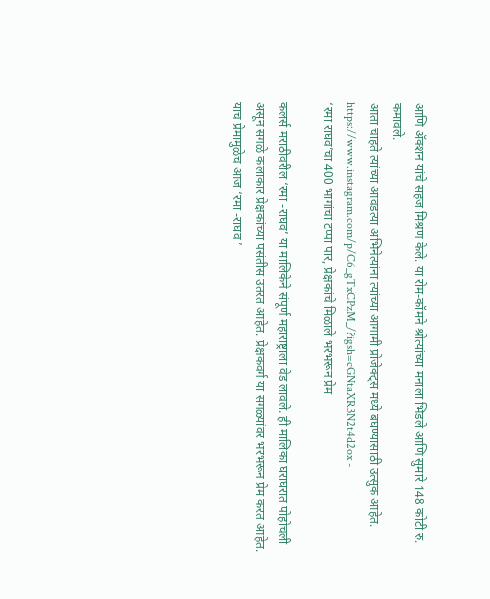आणि ॲक्शन यांचे सहज मिश्रण केले. या रोम-कॉमने श्रोत्यांच्या मनाला भिडले आणि सुमारे 148 कोटी रु. कमावले.
आता चाहते त्यांच्या आवडत्या अभिनेत्यांना त्यांच्या आगामी प्रोजेक्ट्स मध्ये बघण्यासाठी उत्सुक आहेत.
https://www.instagram.com/p/C6_gTxCPzM_/?igsh=cGNtaXR3N2t4d2ox -
‘रमा राघव’चा 400 भागांचा टप्पा पार, प्रेक्षकांचे मिळाले भरभरून प्रेम

कलर्स मराठीवरील ‘रमा -राघव’ या मालिकेने संपूर्ण महाराष्ट्राला वेड लावले. ही मालिका घराघरात पोहोचली असून सगळे कलाकार प्रेक्षकांच्या पसंतीस उतरत आहेत. प्रेक्षकवर्ग या सगळ्यांवर भरभरून प्रेम करत आहेत. याच प्रेमामुळेच आज ‘रमा -राघव ’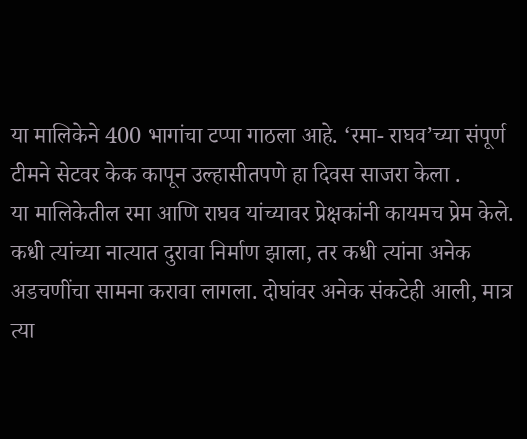या मालिकेने 400 भागांचा टप्पा गाठला आहे. ‘रमा- राघव’च्या संपूर्ण टीमने सेटवर केक कापून उल्हासीतपणे हा दिवस साजरा केला .
या मालिकेतील रमा आणि राघव यांच्यावर प्रेक्षकांनी कायमच प्रेम केले. कधी त्यांच्या नात्यात दुरावा निर्माण झाला, तर कधी त्यांना अनेक अडचणींचा सामना करावा लागला. दोघांवर अनेक संकटेही आली, मात्र त्या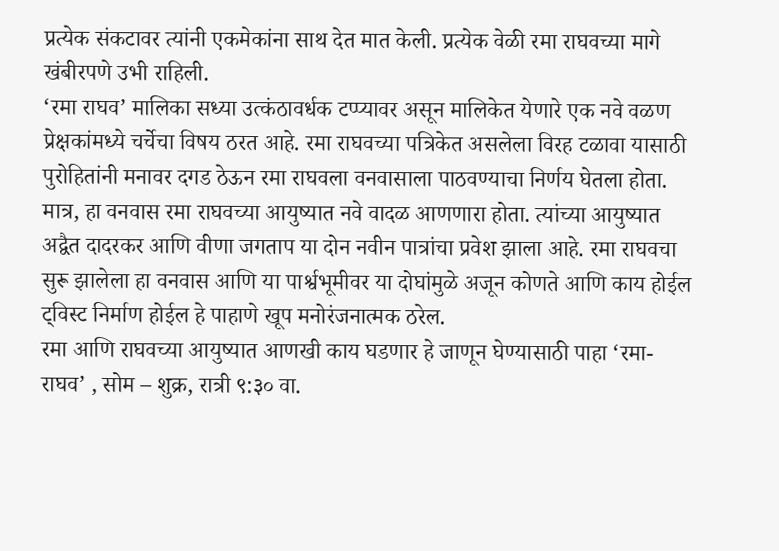प्रत्येक संकटावर त्यांनी एकमेकांना साथ देत मात केली. प्रत्येक वेळी रमा राघवच्या मागे खंबीरपणे उभी राहिली.
‘रमा राघव’ मालिका सध्या उत्कंठावर्धक टप्प्यावर असून मालिकेत येणारे एक नवे वळण प्रेक्षकांमध्ये चर्चेचा विषय ठरत आहे. रमा राघवच्या पत्रिकेत असलेला विरह टळावा यासाठी पुरोहितांनी मनावर दगड ठेऊन रमा राघवला वनवासाला पाठवण्याचा निर्णय घेतला होता. मात्र, हा वनवास रमा राघवच्या आयुष्यात नवे वादळ आणणारा होता. त्यांच्या आयुष्यात अद्वैत दादरकर आणि वीणा जगताप या दोन नवीन पात्रांचा प्रवेश झाला आहे. रमा राघवचा सुरू झालेला हा वनवास आणि या पार्श्वभूमीवर या दोघांमुळे अजून कोणते आणि काय होईल ट्विस्ट निर्माण होईल हे पाहाणे खूप मनोरंजनात्मक ठरेल.
रमा आणि राघवच्या आयुष्यात आणखी काय घडणार हे जाणून घेण्यासाठी पाहा ‘रमा-राघव’ , सोम – शुक्र, रात्री ९:३० वा.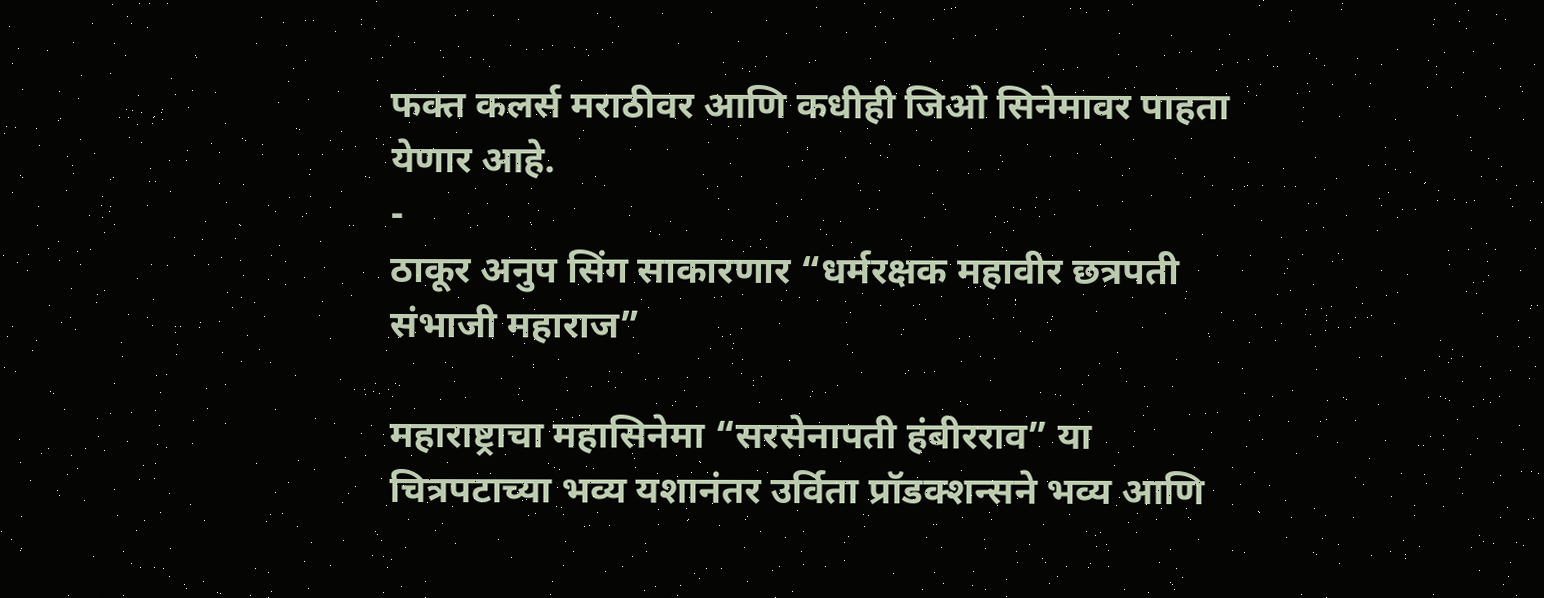फक्त कलर्स मराठीवर आणि कधीही जिओ सिनेमावर पाहता येणार आहे.
-
ठाकूर अनुप सिंग साकारणार “धर्मरक्षक महावीर छत्रपती संभाजी महाराज”

महाराष्ट्राचा महासिनेमा “सरसेनापती हंबीरराव” या चित्रपटाच्या भव्य यशानंतर उर्विता प्रॉडक्शन्सने भव्य आणि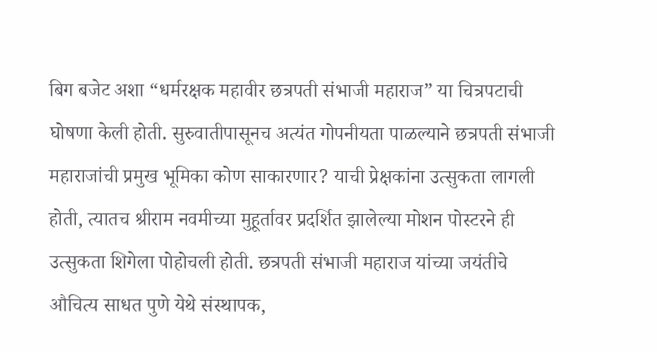बिग बजेट अशा “धर्मरक्षक महावीर छत्रपती संभाजी महाराज” या चित्रपटाची घोषणा केली होती. सुरुवातीपासूनच अत्यंत गोपनीयता पाळल्याने छत्रपती संभाजी महाराजांची प्रमुख भूमिका कोण साकारणार? याची प्रेक्षकांना उत्सुकता लागली होती, त्यातच श्रीराम नवमीच्या मुहूर्तावर प्रदर्शित झालेल्या मोशन पोस्टरने ही उत्सुकता शिगेला पोहोचली होती. छत्रपती संभाजी महाराज यांच्या जयंतीचे औचित्य साधत पुणे येथे संस्थापक,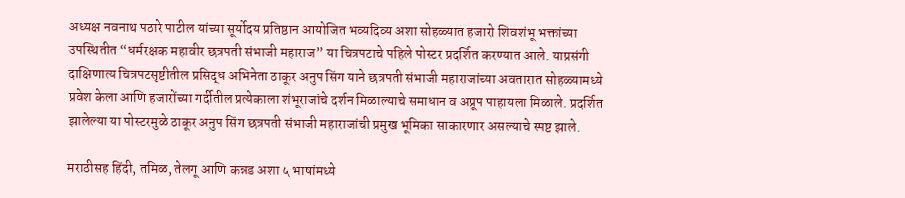अध्यक्ष नवनाथ पठारे पाटील यांच्या सूर्योदय प्रतिष्ठान आयोजित भव्यदिव्य अशा सोहळ्यात हजारो शिवशंभू भक्तांच्या उपस्थितीत “धर्मरक्षक महावीर छत्रपती संभाजी महाराज” या चित्रपटाचे पहिले पोस्टर प्रदर्शित करण्यात आले. याप्रसंगी दाक्षिणात्य चित्रपटसृष्टीतील प्रसिद्ध अभिनेता ठाकूर अनुप सिंग याने छत्रपती संभाजी महाराजांच्या अवतारात सोहळ्यामध्ये प्रवेश केला आणि हजारोंच्या गर्दीतील प्रत्येकाला शंभूराजांचे दर्शन मिळाल्याचे समाधान व अप्रूप पाहायला मिळाले. प्रदर्शित झालेल्या या पोस्टरमुळे ठाकूर अनुप सिंग छत्रपती संभाजी महाराजांची प्रमुख भूमिका साकारणार असल्याचे स्पष्ट झाले.

मराठीसह हिंदी, तमिळ, तेलगू आणि कन्नड अशा ५ भाषांमध्ये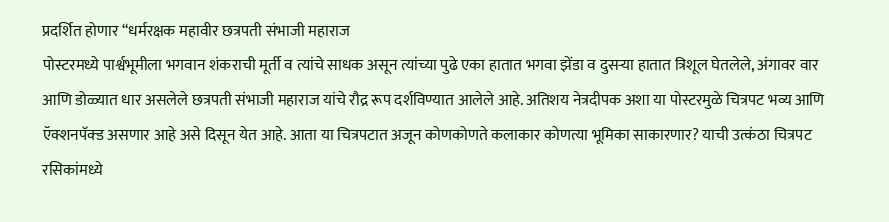प्रदर्शित होणार “धर्मरक्षक महावीर छत्रपती संभाजी महाराज
पोस्टरमध्ये पार्श्वभूमीला भगवान शंकराची मूर्ती व त्यांचे साधक असून त्यांच्या पुढे एका हातात भगवा झेंडा व दुसऱ्या हातात त्रिशूल घेतलेले, अंगावर वार आणि डोळ्यात धार असलेले छत्रपती संभाजी महाराज यांचे रौद्र रूप दर्शविण्यात आलेले आहे. अतिशय नेत्रदीपक अशा या पोस्टरमुळे चित्रपट भव्य आणि ऍक्शनपॅक्ड असणार आहे असे दिसून येत आहे. आता या चित्रपटात अजून कोणकोणते कलाकार कोणत्या भूमिका साकारणार? याची उत्कंठा चित्रपट रसिकांमध्ये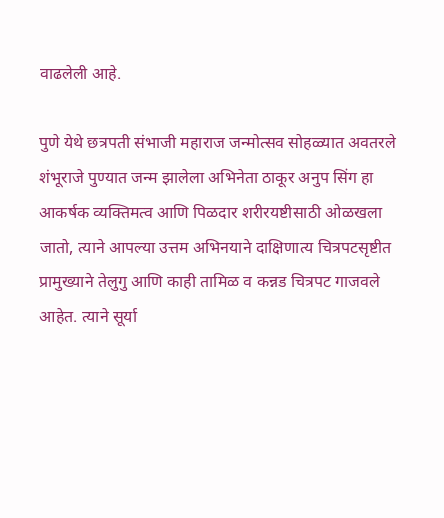वाढलेली आहे.

पुणे येथे छत्रपती संभाजी महाराज जन्मोत्सव सोहळ्यात अवतरले शंभूराजे पुण्यात जन्म झालेला अभिनेता ठाकूर अनुप सिंग हा आकर्षक व्यक्तिमत्व आणि पिळदार शरीरयष्टीसाठी ओळखला जातो, त्याने आपल्या उत्तम अभिनयाने दाक्षिणात्य चित्रपटसृष्टीत प्रामुख्याने तेलुगु आणि काही तामिळ व कन्नड चित्रपट गाजवले आहेत. त्याने सूर्या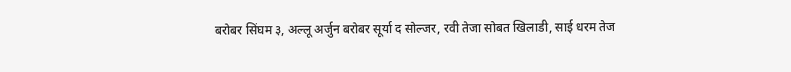बरोबर सिंघम ३, अल्लू अर्जुन बरोबर सूर्या द सोल्जर, रवी तेजा सोबत खिलाडी, साई धरम तेज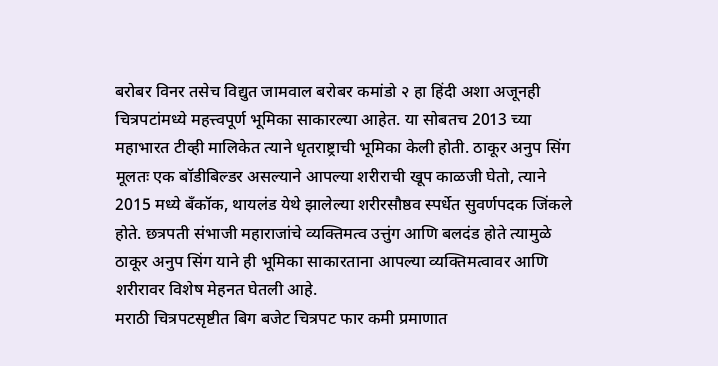बरोबर विनर तसेच विद्युत जामवाल बरोबर कमांडो २ हा हिंदी अशा अजूनही चित्रपटांमध्ये महत्त्वपूर्ण भूमिका साकारल्या आहेत. या सोबतच 2013 च्या महाभारत टीव्ही मालिकेत त्याने धृतराष्ट्राची भूमिका केली होती. ठाकूर अनुप सिंग मूलतः एक बॉडीबिल्डर असल्याने आपल्या शरीराची खूप काळजी घेतो, त्याने 2015 मध्ये बँकॉक, थायलंड येथे झालेल्या शरीरसौष्ठव स्पर्धेत सुवर्णपदक जिंकले होते. छत्रपती संभाजी महाराजांचे व्यक्तिमत्व उत्तुंग आणि बलदंड होते त्यामुळे ठाकूर अनुप सिंग याने ही भूमिका साकारताना आपल्या व्यक्तिमत्वावर आणि शरीरावर विशेष मेहनत घेतली आहे.
मराठी चित्रपटसृष्टीत बिग बजेट चित्रपट फार कमी प्रमाणात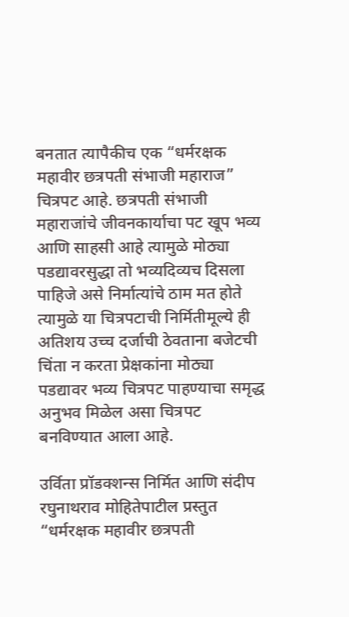बनतात त्यापैकीच एक “धर्मरक्षक महावीर छत्रपती संभाजी महाराज” चित्रपट आहे. छत्रपती संभाजी महाराजांचे जीवनकार्याचा पट खूप भव्य आणि साहसी आहे त्यामुळे मोठ्या पडद्यावरसुद्धा तो भव्यदिव्यच दिसला पाहिजे असे निर्मात्यांचे ठाम मत होते त्यामुळे या चित्रपटाची निर्मितीमूल्ये ही अतिशय उच्च दर्जाची ठेवताना बजेटची चिंता न करता प्रेक्षकांना मोठ्या पडद्यावर भव्य चित्रपट पाहण्याचा समृद्ध अनुभव मिळेल असा चित्रपट बनविण्यात आला आहे.

उर्विता प्रॉडक्शन्स निर्मित आणि संदीप रघुनाथराव मोहितेपाटील प्रस्तुत “धर्मरक्षक महावीर छत्रपती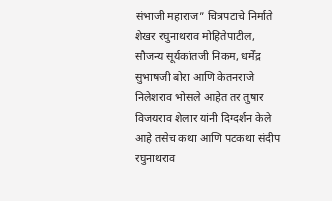संभाजी महाराज” चित्रपटाचे निर्माते शेखर रघुनाथराव मोहितेपाटील, सौजन्य सूर्यकांतजी निकम, धर्मेंद्र सुभाषजी बोरा आणि केतनराजे निलेशराव भोसले आहेत तर तुषार विजयराव शेलार यांनी दिग्दर्शन केले आहे तसेच कथा आणि पटकथा संदीप रघुनाथराव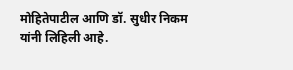मोहितेपाटील आणि डॉ. सुधीर निकम यांनी लिहिली आहे.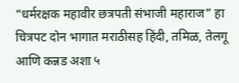“धर्मरक्षक महावीर छत्रपती संभाजी महाराज” हा चित्रपट दोन भागात मराठीसह हिंदी, तमिळ, तेलगू आणि कन्नड अशा ५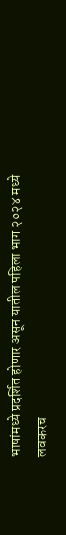भाषांमध्ये प्रदर्शित होणार असून यातील पहिला भाग २०२४ मध्ये लवकरच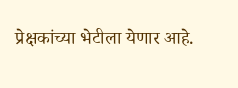प्रेक्षकांच्या भेटीला येणार आहे.